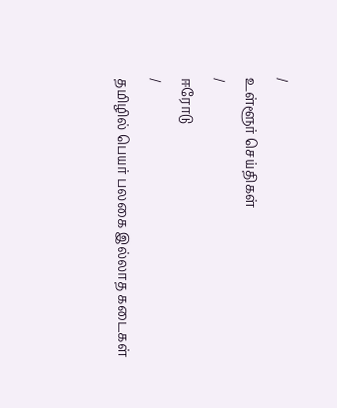/
உள்ளூர் செய்திகள்
/
ஈரோடு
/
தமிழில் பெயர் பலகை இல்லாத கடைகள்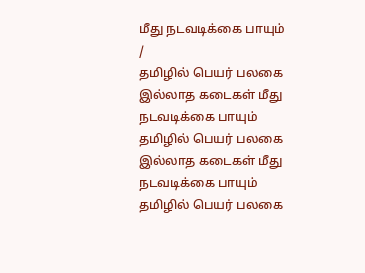மீது நடவடிக்கை பாயும்
/
தமிழில் பெயர் பலகை இல்லாத கடைகள் மீது நடவடிக்கை பாயும்
தமிழில் பெயர் பலகை இல்லாத கடைகள் மீது நடவடிக்கை பாயும்
தமிழில் பெயர் பலகை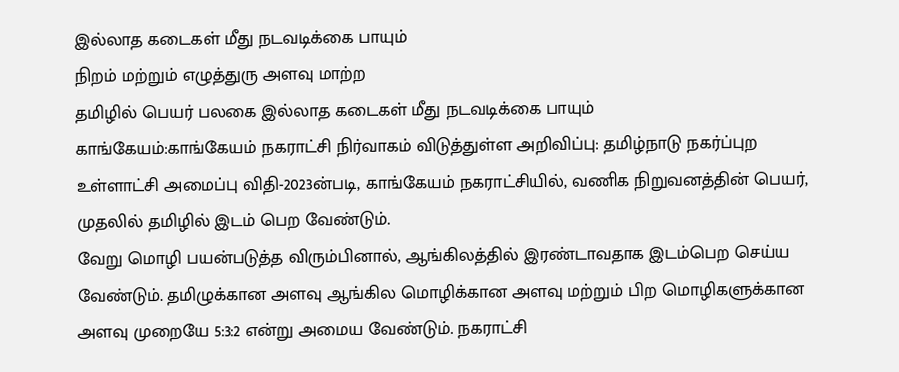இல்லாத கடைகள் மீது நடவடிக்கை பாயும்
நிறம் மற்றும் எழுத்துரு அளவு மாற்ற
தமிழில் பெயர் பலகை இல்லாத கடைகள் மீது நடவடிக்கை பாயும்
காங்கேயம்:காங்கேயம் நகராட்சி நிர்வாகம் விடுத்துள்ள அறிவிப்பு: தமிழ்நாடு நகர்ப்புற உள்ளாட்சி அமைப்பு விதி-2023ன்படி, காங்கேயம் நகராட்சியில், வணிக நிறுவனத்தின் பெயர், முதலில் தமிழில் இடம் பெற வேண்டும்.
வேறு மொழி பயன்படுத்த விரும்பினால், ஆங்கிலத்தில் இரண்டாவதாக இடம்பெற செய்ய வேண்டும். தமிழுக்கான அளவு ஆங்கில மொழிக்கான அளவு மற்றும் பிற மொழிகளுக்கான அளவு முறையே 5:3:2 என்று அமைய வேண்டும். நகராட்சி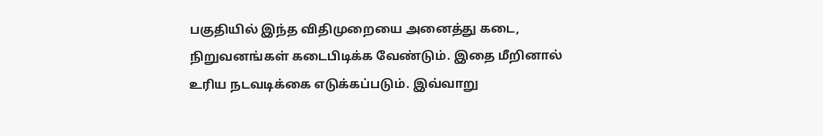பகுதியில் இந்த விதிமுறையை அனைத்து கடை, நிறுவனங்கள் கடைபிடிக்க வேண்டும். இதை மீறினால் உரிய நடவடிக்கை எடுக்கப்படும். இவ்வாறு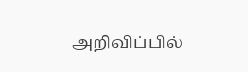அறிவிப்பில்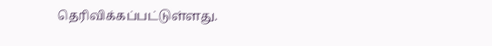தெரிவிக்கப்பட்டுள்ளது.